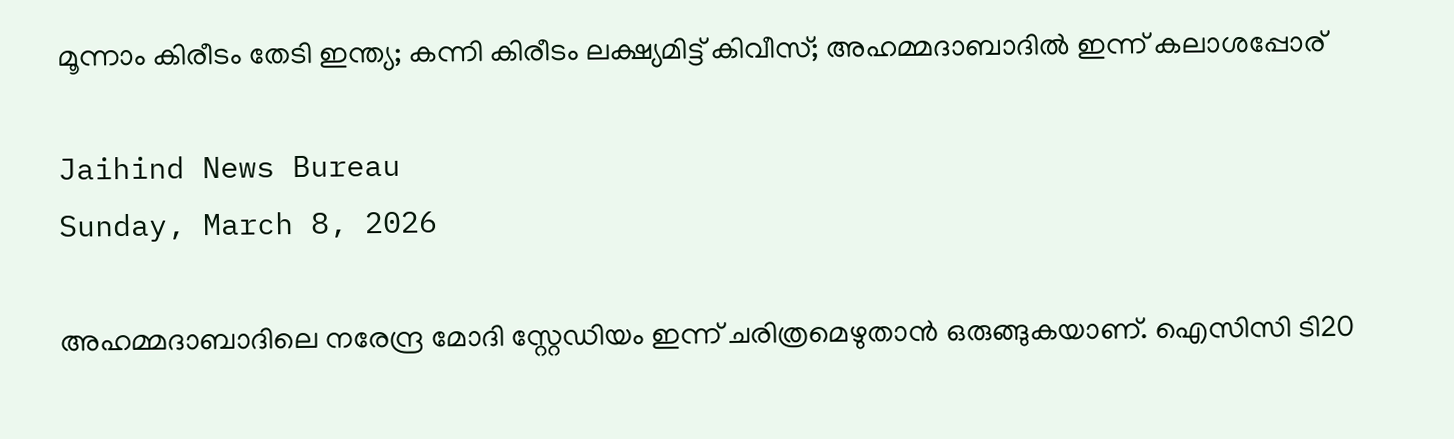മൂന്നാം കിരീടം തേടി ഇന്ത്യ; കന്നി കിരീടം ലക്ഷ്യമിട്ട് കിവീസ്; അഹമ്മദാബാദില്‍ ഇന്ന് കലാശപ്പോര്

Jaihind News Bureau
Sunday, March 8, 2026

അഹമ്മദാബാദിലെ നരേന്ദ്ര മോദി സ്റ്റേഡിയം ഇന്ന് ചരിത്രമെഴുതാന്‍ ഒരുങ്ങുകയാണ്. ഐസിസി ടി20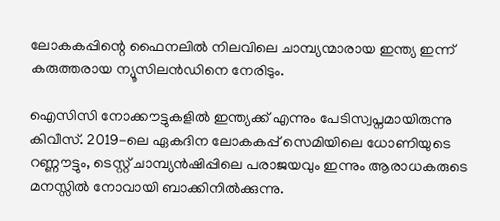ലോകകപ്പിന്റെ ഫൈനലില്‍ നിലവിലെ ചാമ്പ്യന്മാരായ ഇന്ത്യ ഇന്ന് കരുത്തരായ ന്യൂസിലന്‍ഡിനെ നേരിടും.

ഐസിസി നോക്കൗട്ടുകളില്‍ ഇന്ത്യക്ക് എന്നും പേടിസ്വപ്നമായിരുന്നു കിവീസ്. 2019-ലെ ഏകദിന ലോകകപ്പ് സെമിയിലെ ധോണിയുടെ റണ്ണൗട്ടും, ടെസ്റ്റ് ചാമ്പ്യന്‍ഷിപ്പിലെ പരാജയവും ഇന്നും ആരാധകരുടെ മനസ്സില്‍ നോവായി ബാക്കിനില്‍ക്കുന്നു.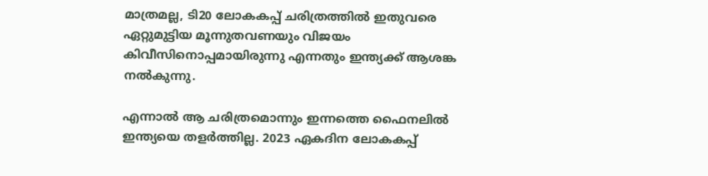മാത്രമല്ല, ടി20 ലോകകപ്പ് ചരിത്രത്തില്‍ ഇതുവരെ ഏറ്റുമുട്ടിയ മൂന്നുതവണയും വിജയം കിവീസിനൊപ്പമായിരുന്നു എന്നതും ഇന്ത്യക്ക് ആശങ്ക നല്‍കുന്നു.

എന്നാല്‍ ആ ചരിത്രമൊന്നും ഇന്നത്തെ ഫൈനലില്‍ ഇന്ത്യയെ തളര്‍ത്തില്ല. 2023 ഏകദിന ലോകകപ്പ്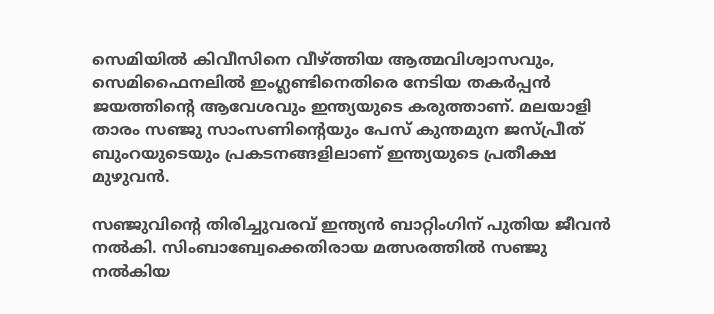സെമിയില്‍ കിവീസിനെ വീഴ്ത്തിയ ആത്മവിശ്വാസവും, സെമിഫൈനലില്‍ ഇംഗ്ലണ്ടിനെതിരെ നേടിയ തകര്‍പ്പന്‍ ജയത്തിന്റെ ആവേശവും ഇന്ത്യയുടെ കരുത്താണ്. മലയാളി താരം സഞ്ജു സാംസണിന്റെയും പേസ് കുന്തമുന ജസ്പ്രീത് ബുംറയുടെയും പ്രകടനങ്ങളിലാണ് ഇന്ത്യയുടെ പ്രതീക്ഷ മുഴുവന്‍.

സഞ്ജുവിന്റെ തിരിച്ചുവരവ് ഇന്ത്യന്‍ ബാറ്റിംഗിന് പുതിയ ജീവന്‍ നല്‍കി. സിംബാബ്വേക്കെതിരായ മത്സരത്തില്‍ സഞ്ജു നല്‍കിയ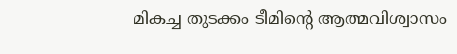മികച്ച തുടക്കം ടീമിന്റെ ആത്മവിശ്വാസം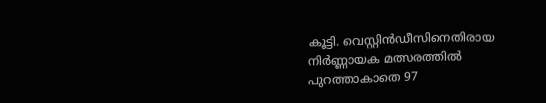കൂട്ടി. വെസ്റ്റിന്‍ഡീസിനെതിരായ നിര്‍ണ്ണായക മത്സരത്തില്‍ പുറത്താകാതെ 97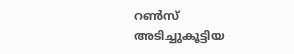റണ്‍സ് അടിച്ചുകൂട്ടിയ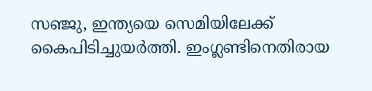സഞ്ജു, ഇന്ത്യയെ സെമിയിലേക്ക് കൈപിടിച്ചുയര്‍ത്തി. ഇംഗ്ലണ്ടിനെതിരായ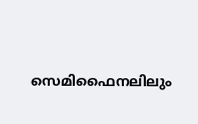സെമിഫൈനലിലും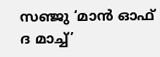സഞ്ജു ‘മാന്‍ ഓഫ് ദ മാച്ച്’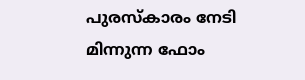പുരസ്‌കാരം നേടി മിന്നുന്ന ഫോം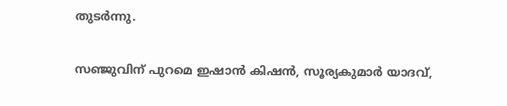തുടര്‍ന്നു.

സഞ്ജുവിന് പുറമെ ഇഷാന്‍ കിഷന്‍, സൂര്യകുമാര്‍ യാദവ്,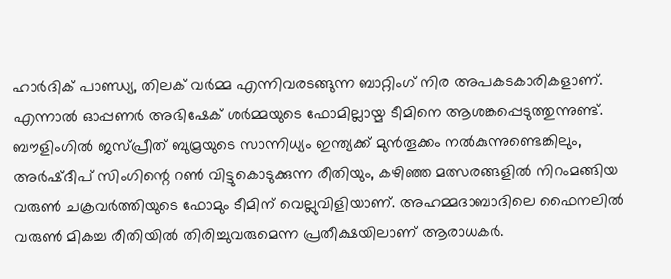ഹാര്‍ദിക് പാണ്ഡ്യ, തിലക് വര്‍മ്മ എന്നിവരടങ്ങുന്ന ബാറ്റിംഗ് നിര അപകടകാരികളാണ്. എന്നാല്‍ ഓപ്പണര്‍ അഭിഷേക് ശര്‍മ്മയുടെ ഫോമില്ലായ്മ ടീമിനെ ആശങ്കപ്പെടുത്തുന്നുണ്ട്. ബൗളിംഗില്‍ ജസ്പ്രീത് ബുമ്രയുടെ സാന്നിധ്യം ഇന്ത്യക്ക് മുന്‍തൂക്കം നല്‍കുന്നുണ്ടെങ്കിലും, അര്‍ഷ്ദീപ് സിംഗിന്റെ റണ്‍ വിട്ടുകൊടുക്കുന്ന രീതിയും, കഴിഞ്ഞ മത്സരങ്ങളില്‍ നിറംമങ്ങിയ വരുണ്‍ ചക്രവര്‍ത്തിയുടെ ഫോമും ടീമിന് വെല്ലുവിളിയാണ്. അഹമ്മദാബാദിലെ ഫൈനലില്‍ വരുണ്‍ മികച്ച രീതിയില്‍ തിരിച്ചുവരുമെന്ന പ്രതീക്ഷയിലാണ് ആരാധകര്‍.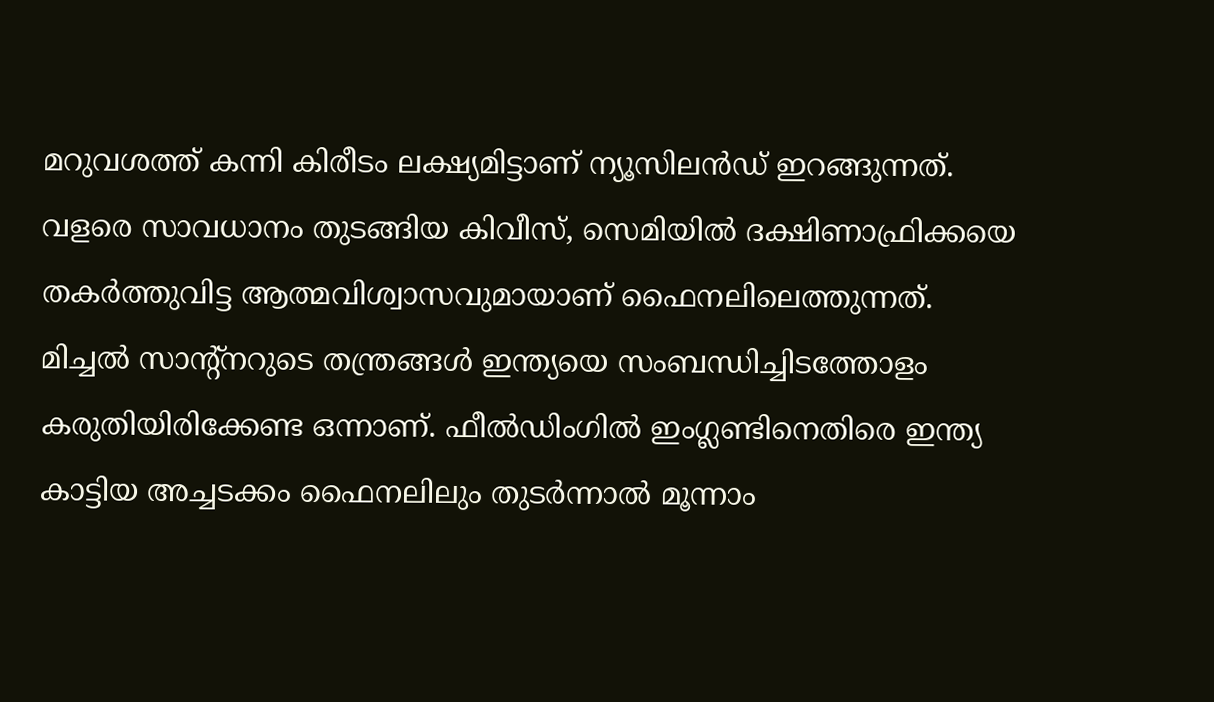മറുവശത്ത് കന്നി കിരീടം ലക്ഷ്യമിട്ടാണ് ന്യൂസിലന്‍ഡ് ഇറങ്ങുന്നത്. വളരെ സാവധാനം തുടങ്ങിയ കിവീസ്, സെമിയില്‍ ദക്ഷിണാഫ്രിക്കയെ തകര്‍ത്തുവിട്ട ആത്മവിശ്വാസവുമായാണ് ഫൈനലിലെത്തുന്നത്. മിച്ചല്‍ സാന്റ്നറുടെ തന്ത്രങ്ങള്‍ ഇന്ത്യയെ സംബന്ധിച്ചിടത്തോളം കരുതിയിരിക്കേണ്ട ഒന്നാണ്. ഫീല്‍ഡിംഗില്‍ ഇംഗ്ലണ്ടിനെതിരെ ഇന്ത്യ കാട്ടിയ അച്ചടക്കം ഫൈനലിലും തുടര്‍ന്നാല്‍ മൂന്നാം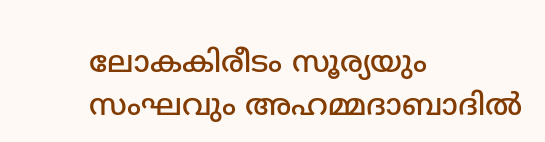ലോകകിരീടം സൂര്യയും സംഘവും അഹമ്മദാബാദില്‍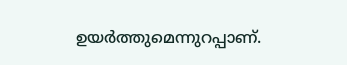ഉയര്‍ത്തുമെന്നുറപ്പാണ്.